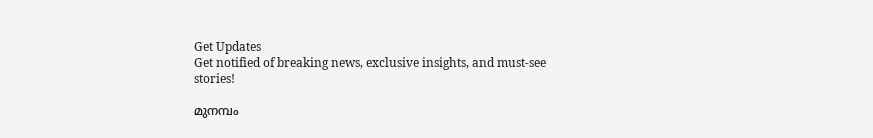Get Updates
Get notified of breaking news, exclusive insights, and must-see stories!

മുനമ്പം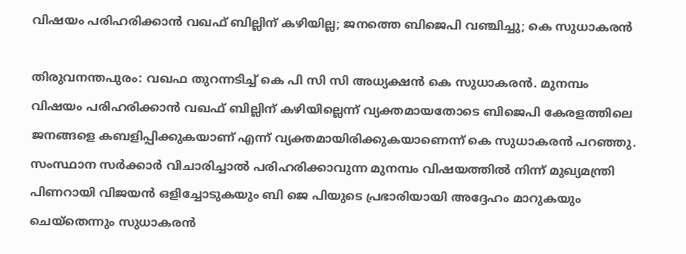വിഷയം പരിഹരിക്കാന്‍ വഖഫ് ബില്ലിന് കഴിയില്ല; ജനത്തെ ബിജെപി വഞ്ചിച്ചു; കെ സുധാകരൻ

തിരുവനന്തപുരം: വഖഫ തുറന്നടിച്ച് കെ പി സി സി അധ്യക്ഷൻ കെ സുധാകരൻ. മുനമ്പം വിഷയം പരിഹരിക്കാന്‍ വഖഫ് ബില്ലിന് കഴിയില്ലെന്ന് വ്യക്തമായതോടെ ബിജെപി കേരളത്തിലെ ജനങ്ങളെ കബളിപ്പിക്കുകയാണ് എന്ന് വ്യക്തമായിരിക്കുകയാണെന്ന് കെ സുധാകരൻ പറഞ്ഞു. സംസ്ഥാന സര്‍ക്കാര്‍ വിചാരിച്ചാല്‍ പരിഹരിക്കാവുന്ന മുനമ്പം വിഷയത്തില്‍ നിന്ന് മുഖ്യമന്ത്രി പിണറായി വിജയന്‍ ഒളിച്ചോടുകയും ബി ജെ പിയുടെ പ്രഭാരിയായി അദ്ദേഹം മാറുകയും ചെയ്തെന്നും സുധാകരൻ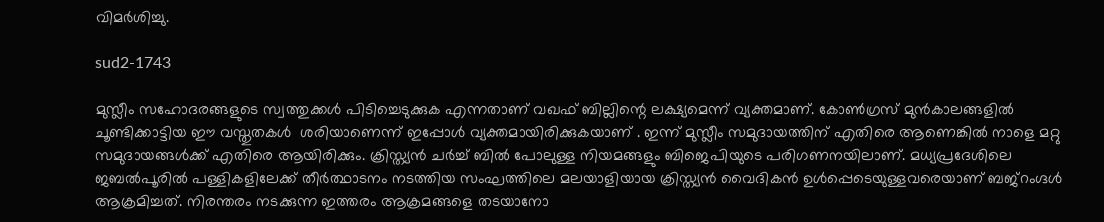വിമർശിച്ചു.

sud2-1743

മുസ്ലീം സഹോദരങ്ങളുടെ സ്വത്തുക്കള്‍ പിടിച്ചെടുക്കുക എന്നതാണ് വഖഫ് ബില്ലിന്റെ ലക്ഷ്യമെന്ന് വ്യക്തമാണ്. കോണ്‍ഗ്രസ് മുൻകാലങ്ങളിൽ ചൂണ്ടിക്കാട്ടിയ ഈ വസ്തുതകൾ ‍ ശരിയാണെന്ന് ഇപ്പോൾ വ്യക്തമായിരിക്കുകയാണ് . ഇന്ന് മുസ്ലീം സമുദായത്തിന് എതിരെ ആണെങ്കില്‍ നാളെ മറ്റു സമുദായങ്ങള്‍ക്ക് എതിരെ ആയിരിക്കും. ക്രിസ്ത്യന്‍ ചര്‍ച്ച് ബില്‍ പോലുള്ള നിയമങ്ങളും ബിജെപിയുടെ പരിഗണനയിലാണ്. മധ്യപ്രദേശിലെ ജബല്‍പൂരില്‍ പള്ളികളിലേക്ക് തീര്‍ത്ഥാടനം നടത്തിയ സംഘത്തിലെ മലയാളിയായ ക്രിസ്ത്യന്‍ വൈദികൻ ഉള്‍പ്പെടെയുള്ളവരെയാണ് ബജ്റംഗ്ദള്‍ ആക്രമിച്ചത്. നിരന്തരം നടക്കുന്ന ഇത്തരം ആക്രമങ്ങളെ തടയാനോ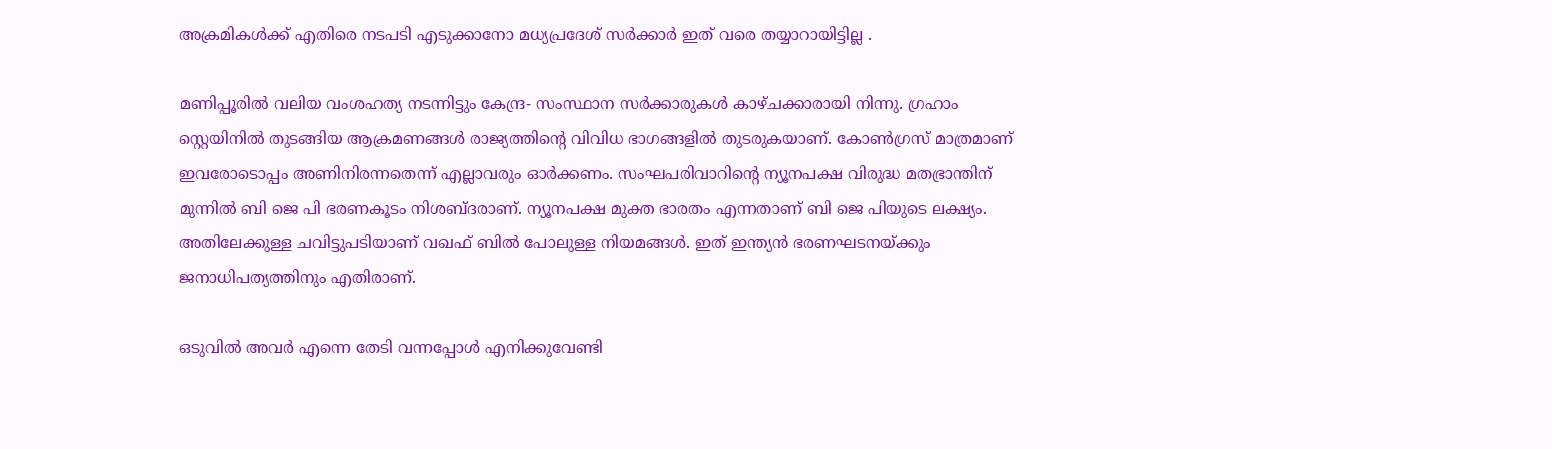അക്രമികൾക്ക് എതിരെ നടപടി എടുക്കാനോ മധ്യപ്രദേശ് സർക്കാർ ഇത് വരെ തയ്യാറായിട്ടില്ല .

മണിപ്പൂരില്‍ വലിയ വംശഹത്യ നടന്നിട്ടും കേന്ദ്ര- സംസ്ഥാന സര്‍ക്കാരുകള്‍ കാഴ്ചക്കാരായി നിന്നു. ഗ്രഹാം സ്റ്റെയിനില്‍ തുടങ്ങിയ ആക്രമണങ്ങള്‍ രാജ്യത്തിന്റെ വിവിധ ഭാഗങ്ങളില്‍ തുടരുകയാണ്. കോണ്‍ഗ്രസ് മാത്രമാണ് ഇവരോടൊപ്പം അണിനിരന്നതെന്ന് എല്ലാവരും ഓര്‍ക്കണം. സംഘപരിവാറിന്റെ ന്യൂനപക്ഷ വിരുദ്ധ മതഭ്രാന്തിന് മുന്നില്‍ ബി ജെ പി ഭരണകൂടം നിശബ്ദരാണ്. ന്യൂനപക്ഷ മുക്ത ഭാരതം എന്നതാണ് ബി ജെ പിയുടെ ലക്ഷ്യം. അതിലേക്കുള്ള ചവിട്ടുപടിയാണ് വഖഫ് ബില്‍ പോലുള്ള നിയമങ്ങള്‍. ഇത് ഇന്ത്യന്‍ ഭരണഘടനയ്ക്കും ജനാധിപത്യത്തിനും എതിരാണ്.

ഒടുവില്‍ അവര്‍ എന്നെ തേടി വന്നപ്പോള്‍ എനിക്കുവേണ്ടി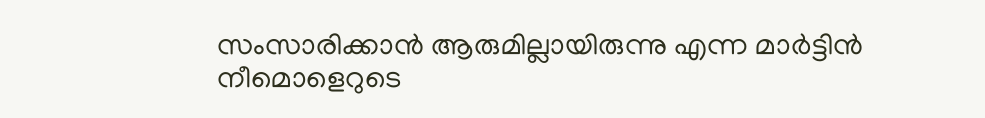സംസാരിക്കാന്‍ ആരുമില്ലായിരുന്നു എന്ന മാര്‍ട്ടിന്‍ നീമൊളെറുടെ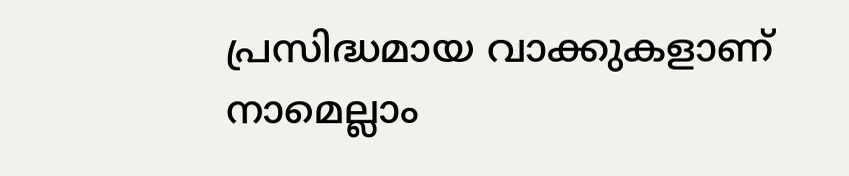പ്രസിദ്ധമായ വാക്കുകളാണ് നാമെല്ലാം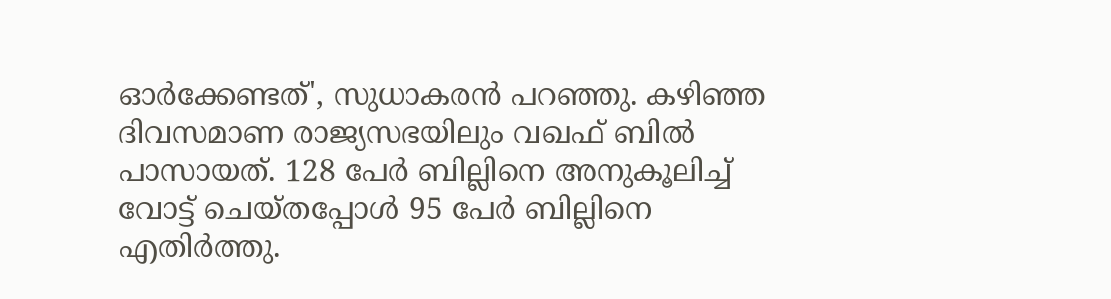ഓര്‍ക്കേണ്ടത്', സുധാകരൻ പറഞ്ഞു. കഴിഞ്ഞ ദിവസമാണ രാജ്യസഭയിലും വഖഫ് ബിൽ പാസായത്. 128 പേർ ബില്ലിനെ അനുകൂലിച്ച് വോട്ട് ചെയ്തപ്പോൾ 95 പേർ ബില്ലിനെ എതിർത്തു.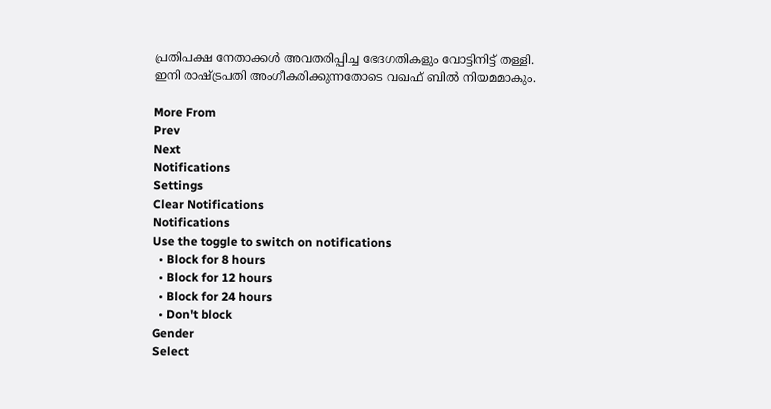പ്രതിപക്ഷ നേതാക്കൾ അവതരിപ്പിച്ച ഭേദഗതികളും വോട്ടിനിട്ട് തള്ളി. ഇനി രാഷ്ട്രപതി അംഗീകരിക്കുന്നതോടെ വഖഫ് ബിൽ നിയമമാകും.

More From
Prev
Next
Notifications
Settings
Clear Notifications
Notifications
Use the toggle to switch on notifications
  • Block for 8 hours
  • Block for 12 hours
  • Block for 24 hours
  • Don't block
Gender
Select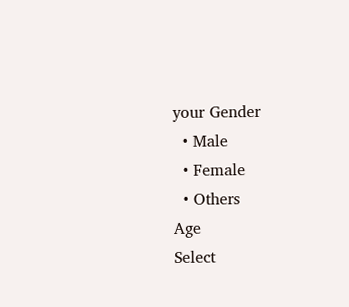your Gender
  • Male
  • Female
  • Others
Age
Select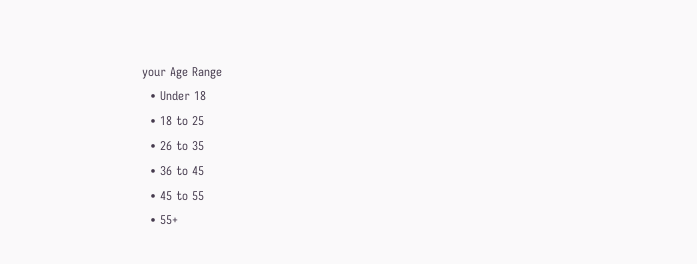your Age Range
  • Under 18
  • 18 to 25
  • 26 to 35
  • 36 to 45
  • 45 to 55
  • 55+